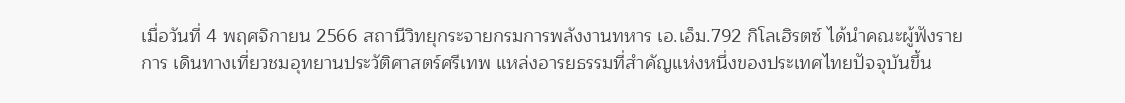เมื่อวันที่ 4 พฤศจิกายน 2566 สถานีวิทยุกระจายกรมการพลังงานทหาร เอ.เอ็ม.792 กิโลเฮิรตซ์ ได้นำคณะผู้ฟังรายการ เดินทางเที่ยวชมอุทยานประวัติศาสตร์ศรีเทพ แหล่งอารยธรรมที่สำคัญแห่งหนึ่งของประเทศไทยปัจจุบันขึ้น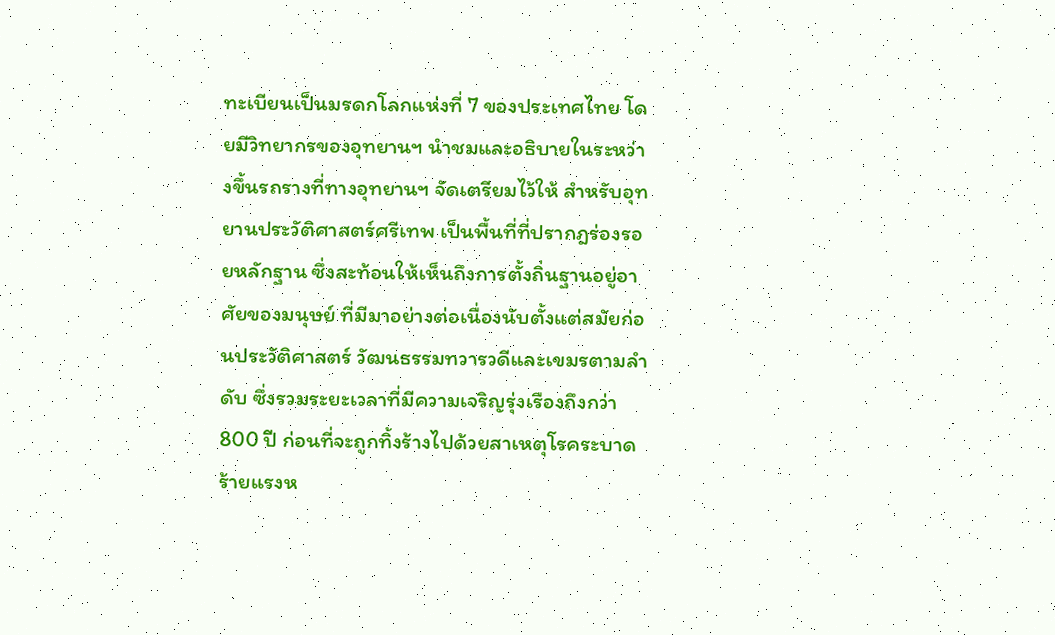ทะเบียนเป็นมรดกโลกแห่งที่ 7 ของประเทศไทย โดยมีวิทยากรของอุทยานฯ นำชมและอธิบายในระหว่างขึ้นรถรางที่ทางอุทยานฯ จัดเตรียมไว้ให้ สำหรับอุทยานประวัติศาสตร์ศรีเทพ เป็นพื้นที่ที่ปรากฎร่องรอยหลักฐาน ซึ่งสะท้อนให้เห็นถึงการตั้งถิ่นฐานอยู่อาศัยของมนุษย์ ที่มีมาอย่างต่อเนื่องนับตั้งแต่สมัยก่อนประวัติศาสตร์ วัฒนธรรมทวารวดีและเขมรตามลำดับ ซึ่งรวมระยะเวลาที่มีความเจริญรุ่งเรืองถึงกว่า 800 ปี ก่อนที่จะถูกทิ้งร้างไปด้วยสาเหตุโรคระบาดร้ายแรงห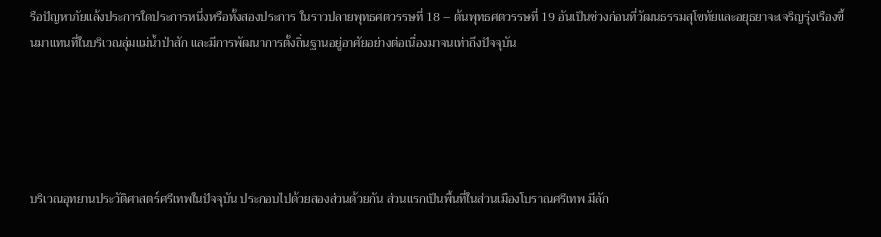รือปัญหาภัยแล้งประการใดประการหนึ่งหรือทั้งสองประการ ในราวปลายพุทธศตวรรษที่ 18 – ต้นพุทธศตวรรษที่ 19 อันเป็นช่วงก่อนที่วัฒนธรรมสุโขทัยและอยุธยาจะเจริญรุ่งเรืองขึ้นมาแทนที่ในบริเวณลุ่มแม่น้ำป่าสัก และมีการพัฒนาการตั้งถิ่นฐานอยู่อาศัยอย่างต่อเนื่องมาจนเท่าถึงปัจจุบัน





บริเวณอุทยานประวัติศาสตร์ศรีเทพในปัจจุบัน ประกอบไปด้วยสองส่วนด้วยกัน ส่วนแรกเป็นพื้นที่ในส่วนเมืองโบราณศรีเทพ มีลัก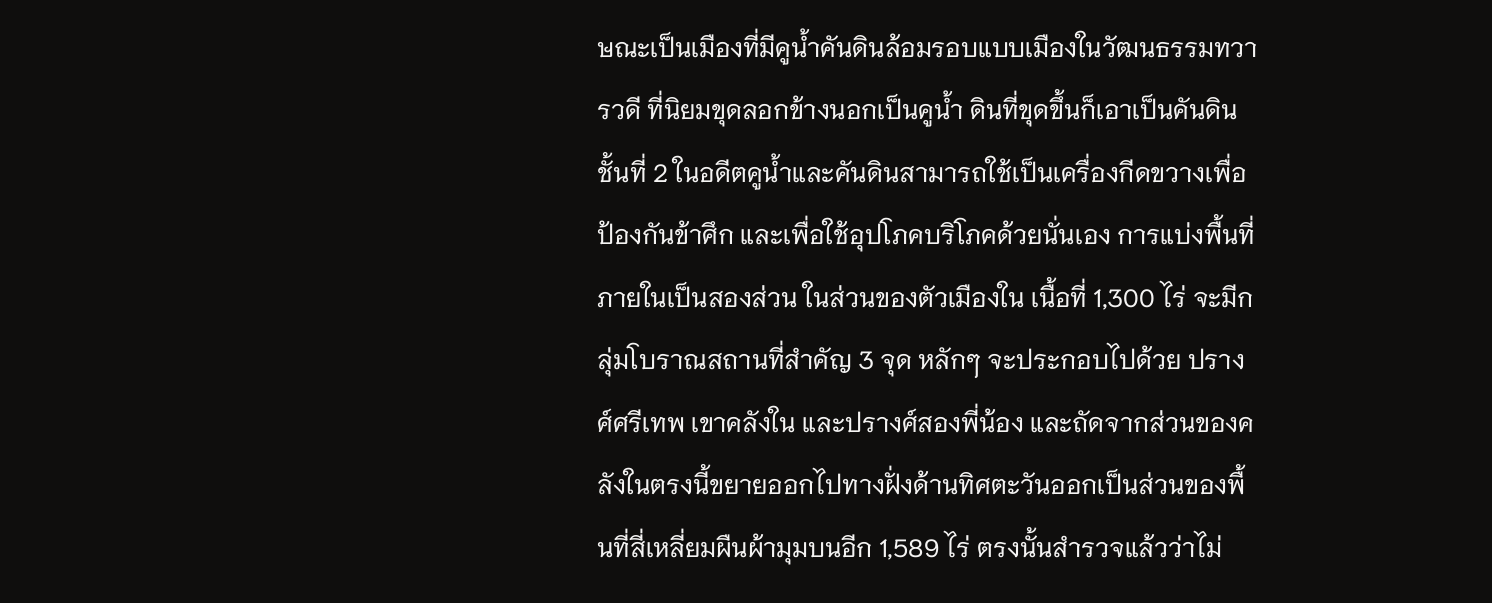ษณะเป็นเมืองที่มีคูน้ำคันดินล้อมรอบแบบเมืองในวัฒนธรรมทวารวดี ที่นิยมขุดลอกข้างนอกเป็นคูนํ้า ดินที่ขุดขึ้นก็เอาเป็นคันดินชั้นที่ 2 ในอดีตคูนํ้าและคันดินสามารถใช้เป็นเครื่องกีดขวางเพื่อป้องกันข้าศึก และเพื่อใช้อุปโภคบริโภคด้วยนั่นเอง การแบ่งพื้นที่ภายในเป็นสองส่วน ในส่วนของตัวเมืองใน เนื้อที่ 1,300 ไร่ จะมีกลุ่มโบราณสถานที่สำคัญ 3 จุด หลักๆ จะประกอบไปด้วย ปรางศ์ศรีเทพ เขาคลังใน และปรางศ์สองพี่น้อง และถัดจากส่วนของคลังในตรงนี้ขยายออกไปทางฝั่งด้านทิศตะวันออกเป็นส่วนของพื้นที่สี่เหลี่ยมผืนผ้ามุมบนอีก 1,589 ไร่ ตรงนั้นสำรวจแล้วว่าไม่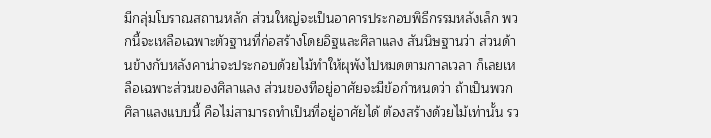มีกลุ่มโบราณสถานหลัก ส่วนใหญ่จะเป็นอาคารประกอบพิธีกรรมหลังเล็ก พวกนี้จะเหลือเฉพาะตัวฐานที่ก่อสร้างโดยอิฐและศิลาแลง สันนิษฐานว่า ส่วนด้านข้างกับหลังคาน่าจะประกอบด้วยไม้ทำให้ผุพังไปหมดตามกาลเวลา ก็เลยเหลือเฉพาะส่วนของศิลาแลง ส่วนของทีอยู่อาศัยจะมีข้อกำหนดว่า ถ้าเป็นพวกศิลาแลงแบบนี้ คือไม่สามารถทำเป็นที่อยู่อาศัยได้ ต้องสร้างด้วยไม้เท่านั้น รว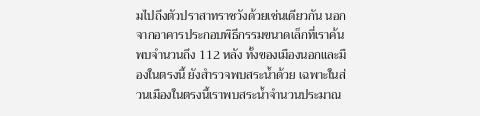มไปถึงตัวปราสาทราชวังด้วยเช่นเดียวกัน นอกจากอาคารประกอบพิธีกรรมขนาดเล็กที่เราค้นพบจำนวนถึง 112 หลัง ทั้งของเมืองนอกและมืองในตรงนี้ ยังสำรวจพบสระนํ้าด้วย เฉพาะในส่วนเมืองในตรงนี้เราพบสระนํ้าจำนวนประมาณ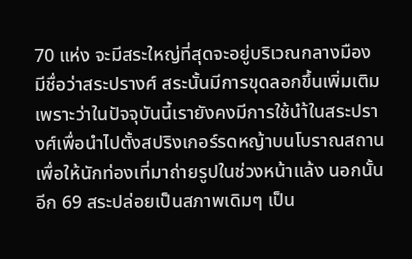70 แห่ง จะมีสระใหญ่ที่สุดจะอยู่บริเวณกลางมือง มีชื่อว่าสระปรางศ์ สระนั้นมีการขุดลอกขึ้นเพิ่มเติม เพราะว่าในปัจจุบันนี้เรายังคงมีการใช้นำ้ในสระปรางศ์เพื่อนำไปตั้งสปริงเกอร์รดหญ้าบนโบราณสถานเพื่อให้นักท่องเที่มาถ่ายรูปในช่วงหน้าแล้ง นอกนั้นอีก 69 สระปล่อยเป็นสภาพเดิมๆ เป็น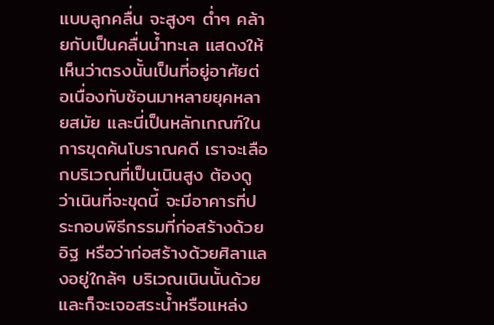แบบลูกคลื่น จะสูงๆ ตํ่าๆ คล้ายกับเป็นคลื่นนํ้าทะเล แสดงให้เห็นว่าตรงนั้นเป็นที่อยู่อาศัยต่อเนื่องทับซ้อนมาหลายยุคหลายสมัย และนี่เป็นหลักเกณฑ์ในการขุดค้นโบราณคดี เราจะเลือกบริเวณที่เป็นเนินสูง ต้องดูว่าเนินที่จะขุดนี้ จะมีอาคารที่ประกอบพิธีกรรมที่ก่อสร้างด้วยอิฐ หรือว่าก่อสร้างด้วยศิลาแลงอยู่ใกล้ๆ บริเวณเนินนั้นด้วย และก็จะเจอสระนํ้าหรือแหล่ง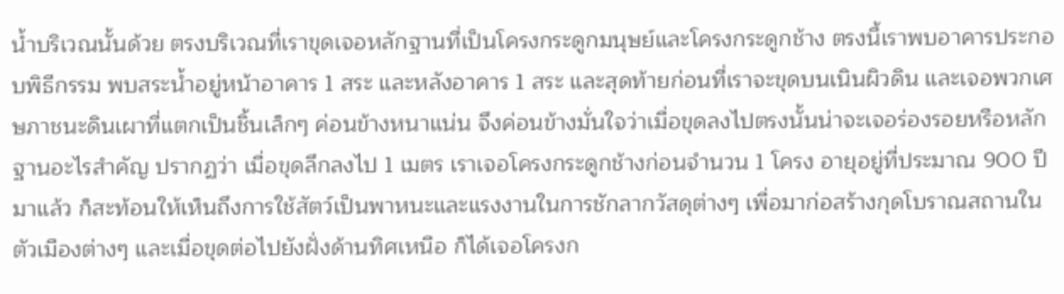นํ้าบริเวณนั้นด้วย ตรงบริเวณที่เราขุดเจอหลักฐานที่เป็นโครงกระดูกมนุษย์และโครงกระดูกช้าง ตรงนี้เราพบอาคารประกอบพิธีกรรม พบสระนํ้าอยู่หน้าอาคาร 1 สระ และหลังอาคาร 1 สระ และสุดท้ายก่อนที่เราจะขุดบนเนินผิวดิน และเจอพวกเศษภาชนะดินเผาที่แตกเป็นชิ้นเล็กๆ ค่อนข้างหนาแน่น จึงค่อนข้างมั่นใจว่าเมื่อขุดลงไปตรงนั้นน่าจะเจอร่องรอยหรือหลักฐานอะไรสำคัญ ปรากฏว่า เมื่อขุดลึกลงไป 1 เมตร เราเจอโครงกระดูกช้างก่อนจำนวน 1 โครง อายุอยู่ที่ประมาณ 900 ปีมาแล้ว ก็สะท้อนให้เห็นถึงการใช้สัตว์เป็นพาหนะและแรงงานในการชักลากวัสดุต่างๆ เพื่อมาก่อสร้างกุดโบราณสถานในตัวเมืองต่างๆ และเมื่อขุดต่อไปยังฝั่งด้านทิศเหนือ ก็ได้เจอโครงก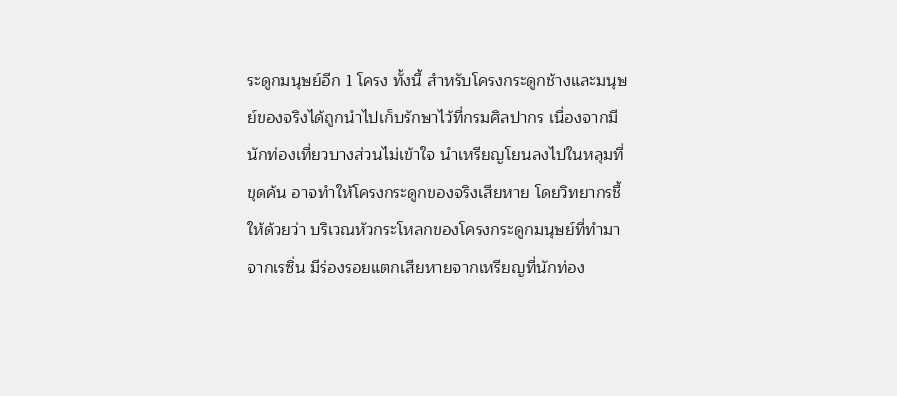ระดูกมนุษย์อีก 1 โครง ทั้งนี้ สำหรับโครงกระดูกช้างและมนุษย์ของจริงได้ถูกนำไปเก็บรักษาไว้ที่กรมศิลปากร เนื่องจากมีนักท่องเที่ยวบางส่วนไม่เข้าใจ นำเหรียญโยนลงไปในหลุมที่ขุดค้น อาจทำให้โครงกระดูกของจริงเสียหาย โดยวิทยากรชี้ให้ด้วยว่า บริเวณหัวกระโหลกของโครงกระดูกมนุษย์ที่ทำมาจากเรซิ่น มีร่องรอยแตกเสียหายจากเหรียญที่นักท่อง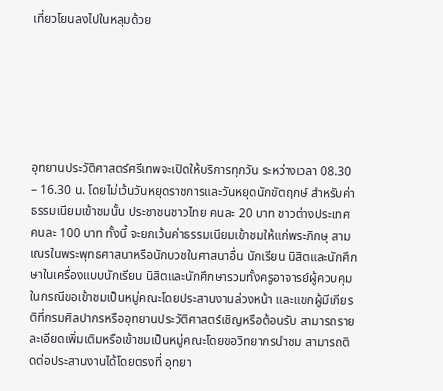เที่ยวโยนลงไปในหลุมด้วย






อุทยานประวัติศาสตร์ศรีเทพจะเปิดให้บริการทุกวัน ระหว่างเวลา 08.30 – 16.30 น. โดยไม่เว้นวันหยุดราชการและวันหยุดนักขัตฤกษ์ สำหรับค่าธรรมเนียมเข้าชมนั้น ประชาชนชาวไทย คนละ 20 บาท ชาวต่างประเทศ คนละ 100 บาท ทั้งนี้ จะยกเว้นค่าธรรมเนียมเข้าชมให้แก่พระภิกษุ สามเณรในพระพุทธศาสนาหรือนักบวชในศาสนาอื่น นักเรียน นิสิตและนักศึกษาในเครื่องแบบนักเรียน นิสิตและนักศึกษารวมทั้งครูอาจารย์ผู้ควบคุมในกรณีขอเข้าชมเป็นหมู่คณะโดยประสานงานล่วงหน้า และแขกผู้มีเกียรติที่กรมศิลปากรหรืออุทยานประวัติศาสตร์เชิญหรือต้อนรับ สามารถรายละเอียดเพิ่มเติมหรือเข้าชมเป็นหมู่คณะโดยขอวิทยากรนำชม สามารถติดต่อประสานงานได้โดยตรงที่ อุทยา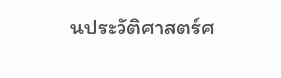นประวัติศาสตร์ศ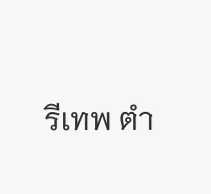รีเทพ ตำ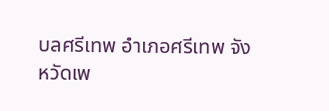บลศรีเทพ อำเภอศรีเทพ จังหวัดเพ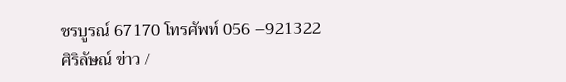ชรบูรณ์ 67170 โทรศัพท์ 056 –921322
ศิริลัษณ์ ข่าว /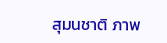สุมนชาติ ภาพ